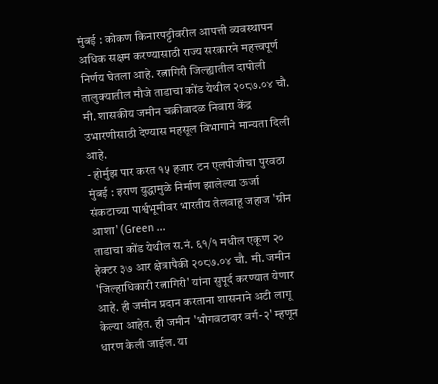मुंबई : कोकण किनारपट्टीवरील आपत्ती व्यवस्थापन अधिक सक्षम करण्यासाठी राज्य सरकारने महत्त्वपूर्ण निर्णय घेतला आहे. रत्नागिरी जिल्ह्यातील दापोली तालुक्यातील मौजे ताडाचा कोंड येथील २०८७.०४ चौ. मी. शासकीय जमीन चक्रीवादळ निवारा केंद्र उभारणीसाठी देण्यास महसूल विभागाने मान्यता दिली आहे.
- होर्मुझ पार करत १५ हजार टन एलपीजीचा पुरवठा मुंबई : इराण युद्धामुळे निर्माण झालेल्या ऊर्जा संकटाच्या पार्श्वभूमीवर भारतीय तेलवाहू जहाज 'ग्रीन आशा' (Green ...
ताडाचा कोंड येथील स.नं. ६१/१ मधील एकूण २० हेक्टर ३७ आर क्षेत्रापैकी २०८७.०४ चौ. मी. जमीन 'जिल्हाधिकारी रत्नागिरी' यांना सुपूर्द करण्यात येणार आहे. ही जमीन प्रदान करताना शासनाने अटी लागू केल्या आहेत. ही जमीन 'भोगवटादार वर्ग-२' म्हणून धारण केली जाईल. या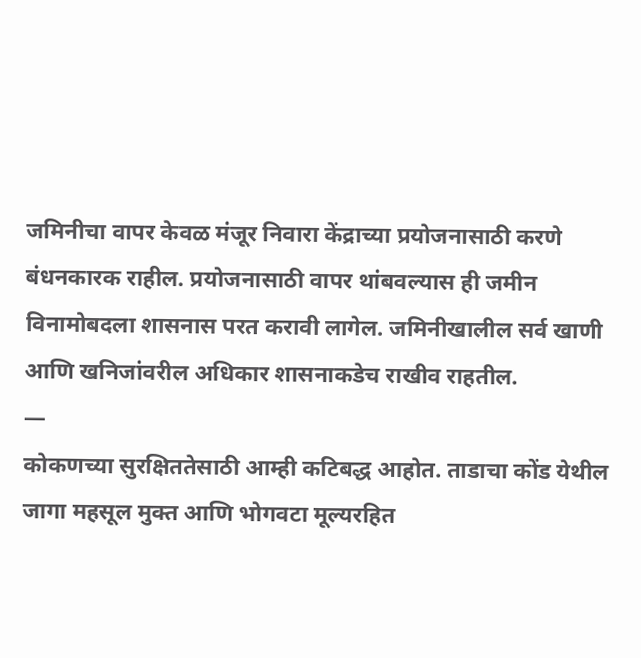जमिनीचा वापर केवळ मंजूर निवारा केंद्राच्या प्रयोजनासाठी करणे बंधनकारक राहील. प्रयोजनासाठी वापर थांबवल्यास ही जमीन विनामोबदला शासनास परत करावी लागेल. जमिनीखालील सर्व खाणी आणि खनिजांवरील अधिकार शासनाकडेच राखीव राहतील.
—
कोकणच्या सुरक्षिततेसाठी आम्ही कटिबद्ध आहोत. ताडाचा कोंड येथील जागा महसूल मुक्त आणि भोगवटा मूल्यरहित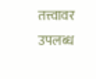तत्त्वावर उपलब्ध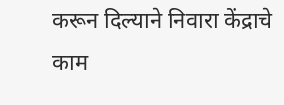करून दिल्याने निवारा केंद्राचे काम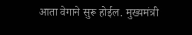आता वेगाने सुरू होईल. मुख्यमंत्री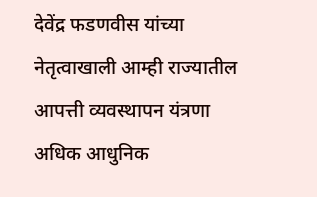देवेंद्र फडणवीस यांच्या नेतृत्वाखाली आम्ही राज्यातील आपत्ती व्यवस्थापन यंत्रणा अधिक आधुनिक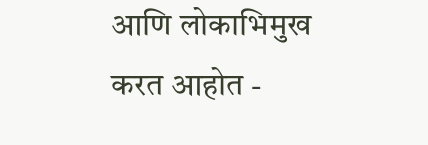आणि लोकाभिमुख करत आहोत -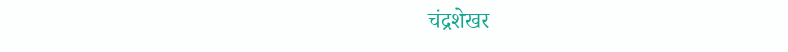चंद्रशेखर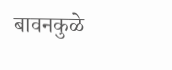बावनकुळे